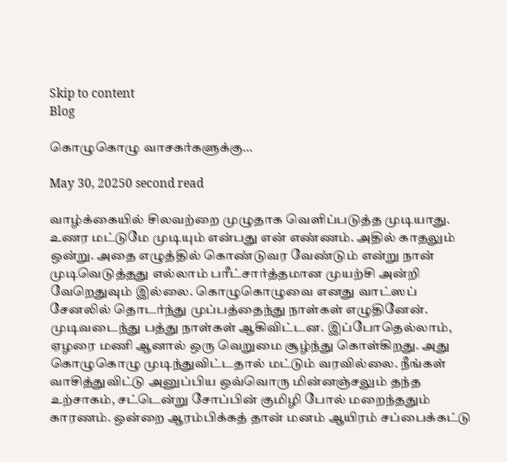Skip to content
Blog

கொழுகொழு வாசகர்களுக்கு…

May 30, 20250 second read

வாழ்க்கையில் சிலவற்றை முழுதாக வெளிப்படுத்த முடியாது. உணர மட்டுமே முடியும் என்பது என் எண்ணம். அதில் காதலும் ஒன்று. அதை எழுத்தில் கொண்டுவர வேண்டும் என்று நான் முடிவெடுத்தது எல்லாம் பரீட்சார்த்தமான முயற்சி அன்றி வேறெதுவும் இல்லை. கொழுகொழுவை எனது வாட்ஸப் சேனலில் தொடர்ந்து முப்பத்தைந்து நாள்கள் எழுதினேன்.  முடிவடைந்து பத்து நாள்கள் ஆகிவிட்டன. இப்போதெல்லாம், ஏழரை மணி ஆனால் ஒரு வெறுமை சூழ்ந்து கொள்கிறது. அது கொழுகொழு முடிந்துவிட்டதால் மட்டும் வரவில்லை. நீங்கள் வாசித்துவிட்டு அனுப்பிய ஒவ்வொரு மின்னஞ்சலும் தந்த உற்சாகம், சட்டென்று சோப்பின் குமிழி போல் மறைந்ததும் காரணம். ஒன்றை ஆரம்பிக்கத் தான் மனம் ஆயிரம் சப்பைக்கட்டு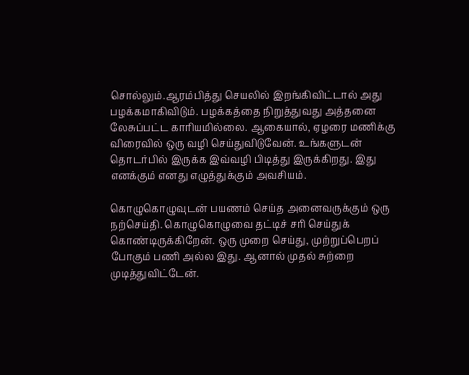சொல்லும்.ஆரம்பித்து செயலில் இறங்கிவிட்டால் அது பழக்கமாகிவிடும். பழக்கத்தை நிறுத்துவது அத்தனை  லேசுப்பட்ட காரியமில்லை. ஆகையால், ஏழரை மணிக்கு விரைவில் ஒரு வழி செய்துவிடுவேன். உங்களுடன் தொடர்பில் இருக்க இவ்வழி பிடித்து இருக்கிறது. இது எனக்கும் எனது எழுத்துக்கும் அவசியம்.

கொழுகொழுவுடன் பயணம் செய்த அனைவருக்கும் ஒரு நற்செய்தி. கொழுகொழுவை தட்டிச் சரி செய்துக் கொண்டிருக்கிறேன். ஒரு முறை செய்து, முற்றுப்பெறப் போகும் பணி அல்ல இது. ஆனால் முதல் சுற்றை முடித்துவிட்டேன்.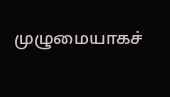முழுமையாகச்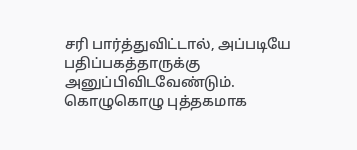சரி பார்த்துவிட்டால், அப்படியே பதிப்பகத்தாருக்கு அனுப்பிவிடவேண்டும். கொழுகொழு புத்தகமாக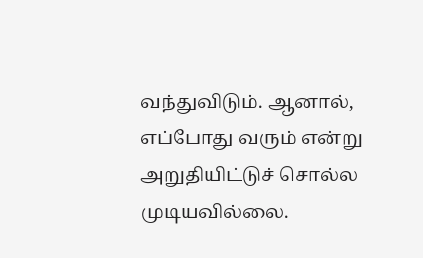வந்துவிடும். ஆனால், எப்போது வரும் என்று அறுதியிட்டுச் சொல்ல முடியவில்லை.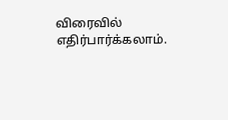விரைவில் எதிர்பார்க்கலாம்.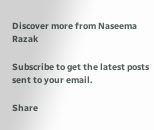Discover more from Naseema Razak

Subscribe to get the latest posts sent to your email.

Share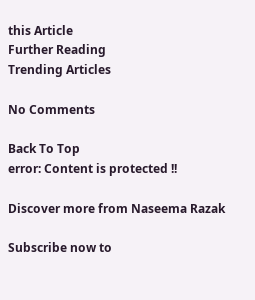this Article
Further Reading
Trending Articles

No Comments

Back To Top
error: Content is protected !!

Discover more from Naseema Razak

Subscribe now to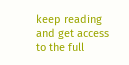keep reading and get access to the full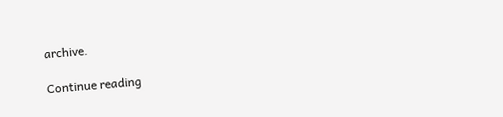archive.

Continue reading